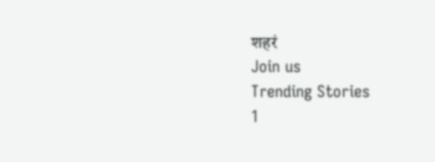शहरं
Join us
Trending Stories
1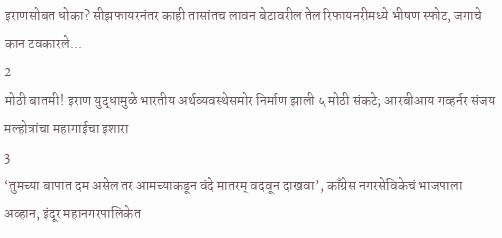इराणसोबत धोका? सीझफायरनंतर काही तासांतच लावन बेटावरील तेल रिफायनरीमध्ये भीषण स्फोट, जगाचे कान टवकारले...
2
मोठी बातमी! इराण युद्धामुळे भारतीय अर्थव्यवस्थेसमोर निर्माण झाली ५ मोठी संकटे; आरबीआय गव्हर्नर संजय मल्होत्रांचा महागाईचा इशारा
3
‘तुमच्या बापात दम असेल तर आमच्याकडून वंदे मातरम् वदवून दाखवा’, काँग्रेस नगरसेविकेचं भाजपाला अव्हान, इंदूर महानगरपालिकेत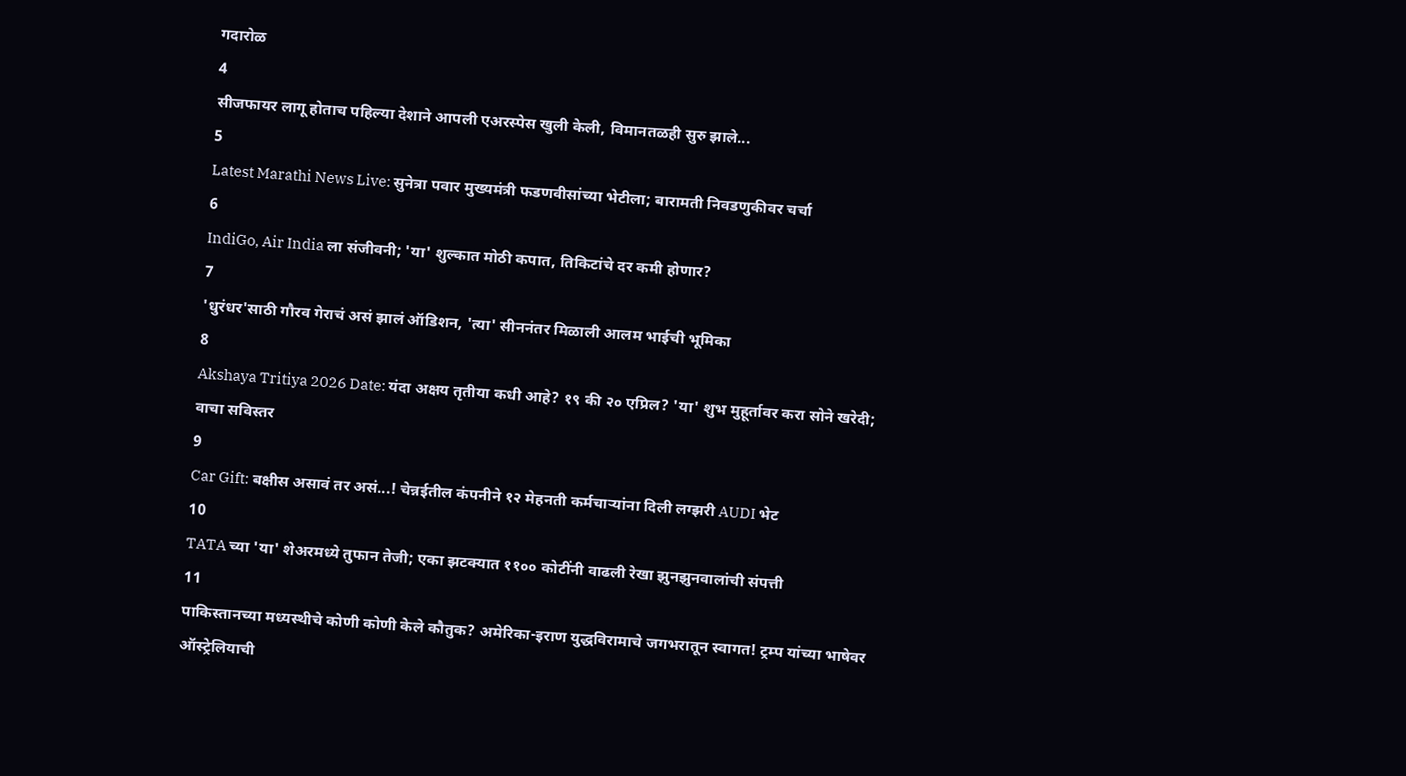गदारोळ
4
सीजफायर लागू होताच पहिल्या देशाने आपली एअरस्पेस खुली केली, विमानतळही सुरु झाले...
5
Latest Marathi News Live: सुनेत्रा पवार मुख्यमंत्री फडणवीसांच्या भेटीला; बारामती निवडणुकीवर चर्चा
6
IndiGo, Air India ला संजीवनी; 'या' शुल्कात मोठी कपात, तिकिटांचे दर कमी होणार?
7
'धुरंधर'साठी गौरव गेराचं असं झालं ऑडिशन, 'त्या' सीननंतर मिळाली आलम भाईची भूमिका
8
Akshaya Tritiya 2026 Date: यंदा अक्षय तृतीया कधी आहे? १९ की २० एप्रिल? 'या' शुभ मुहूर्तावर करा सोने खरेदी; वाचा सविस्तर
9
Car Gift: बक्षीस असावं तर असं...! चेन्नईतील कंपनीने १२ मेहनती कर्मचाऱ्यांना दिली लग्झरी AUDI भेट
10
TATA च्या 'या' शेअरमध्ये तुफान तेजी; एका झटक्यात ११०० कोटींनी वाढली रेखा झुनझुनवालांची संपत्ती
11
पाकिस्तानच्या मध्यस्थीचे कोणी कोणी केले कौतुक? अमेरिका-इराण युद्धविरामाचे जगभरातून स्वागत! ट्रम्प यांच्या भाषेवर ऑस्ट्रेलियाची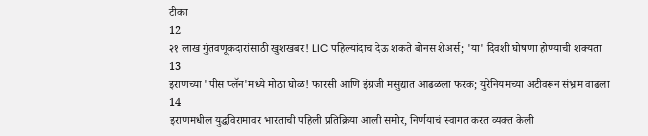टीका
12
२१ लाख गुंतवणूकदारांसाठी खुशखबर! LIC पहिल्यांदाच देऊ शकते बोनस शेअर्स; 'या' दिवशी घोषणा होण्याची शक्यता
13
इराणच्या 'पीस प्लॅन'मध्ये मोठा घोळ! फारसी आणि इंग्रजी मसुद्यात आढळला फरक; युरेनियमच्या अटीवरून संभ्रम वाढला
14
इराणमधील युद्धविरामावर भारताची पहिली प्रतिक्रिया आली समोर, निर्णयाचं स्वागत करत व्यक्त केली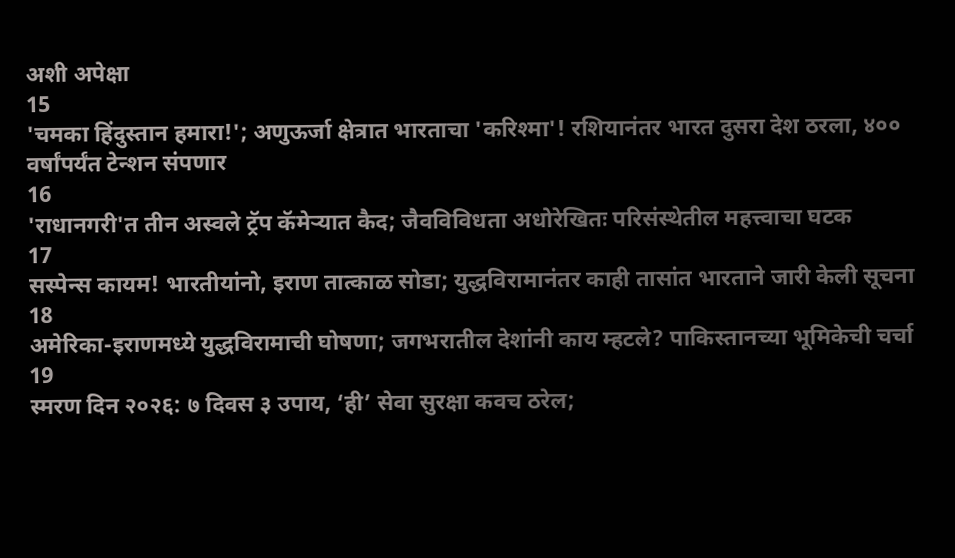अशी अपेक्षा
15
'चमका हिंदुस्तान हमारा!'; अणुऊर्जा क्षेत्रात भारताचा 'करिश्मा'! रशियानंतर भारत दुसरा देश ठरला, ४०० वर्षांपर्यंत टेन्शन संपणार
16
'राधानगरी'त तीन अस्वले ट्रॅप कॅमेऱ्यात कैद; जैवविविधता अधोरेखितः परिसंस्थेतील महत्त्वाचा घटक
17
सस्पेन्स कायम! भारतीयांनो, इराण तात्काळ सोडा; युद्धविरामानंतर काही तासांत भारताने जारी केली सूचना
18
अमेरिका-इराणमध्ये युद्धविरामाची घोषणा; जगभरातील देशांनी काय म्हटले? पाकिस्तानच्या भूमिकेची चर्चा
19
स्मरण दिन २०२६: ७ दिवस ३ उपाय, ‘ही’ सेवा सुरक्षा कवच ठरेल;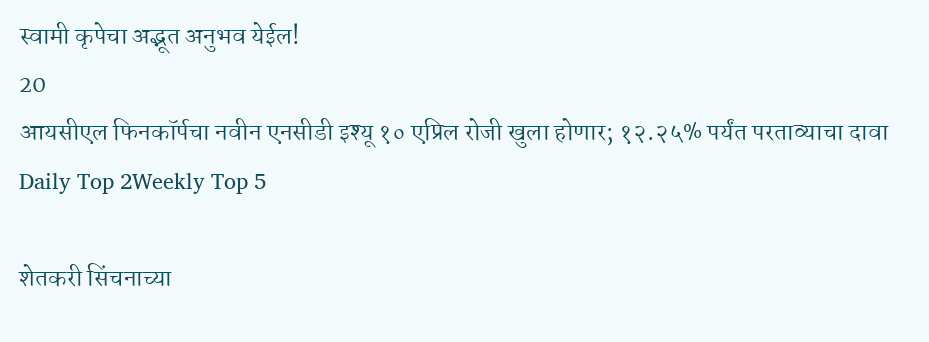स्वामी कृपेचा अद्भूत अनुभव येईल!
20
आयसीएल फिनकॉर्पचा नवीन एनसीडी इश्यू १० एप्रिल रोजी खुला होणार; १२.२५% पर्यंत परताव्याचा दावा
Daily Top 2Weekly Top 5

शेतकरी सिंचनाच्या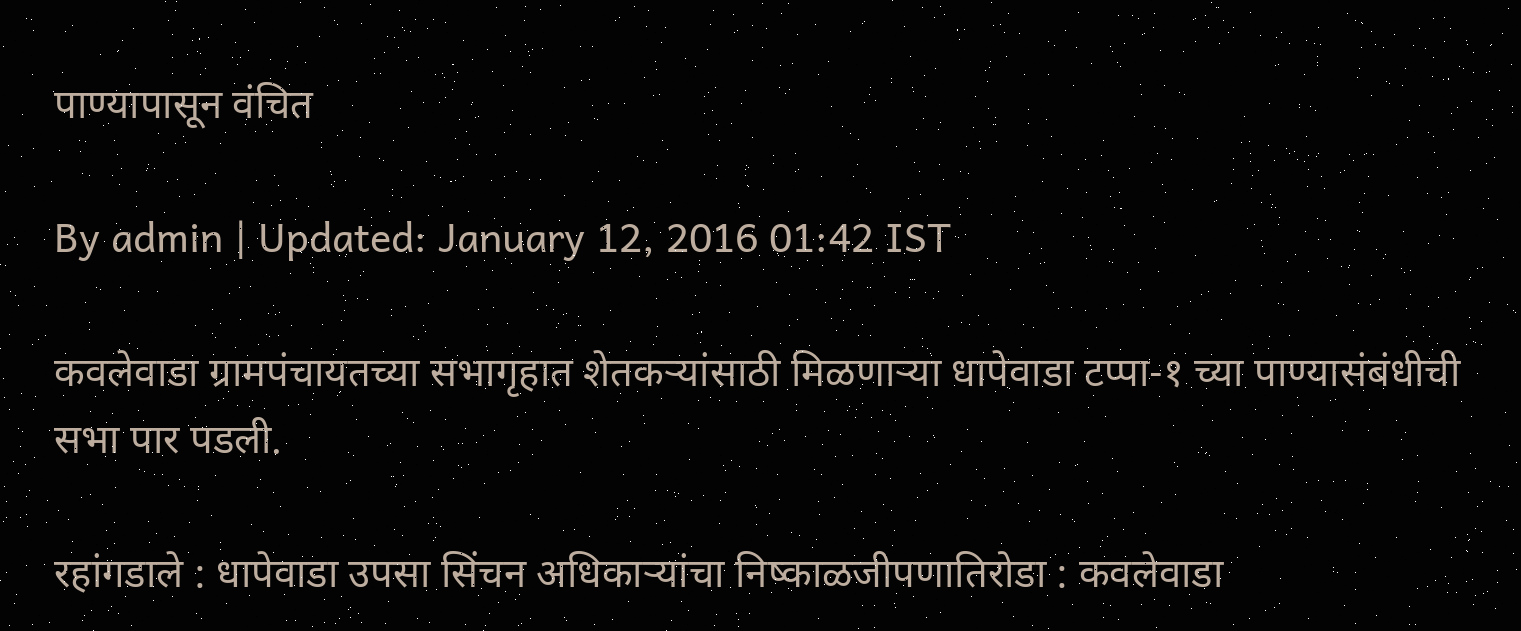पाण्यापासून वंचित

By admin | Updated: January 12, 2016 01:42 IST

कवलेवाडा ग्रामपंचायतच्या सभागृहात शेतकऱ्यांसाठी मिळणाऱ्या धापेवाडा टप्पा-१ च्या पाण्यासंबंधीची सभा पार पडली.

रहांगडाले : धापेवाडा उपसा सिंचन अधिकाऱ्यांचा निष्काळजीपणातिरोडा : कवलेवाडा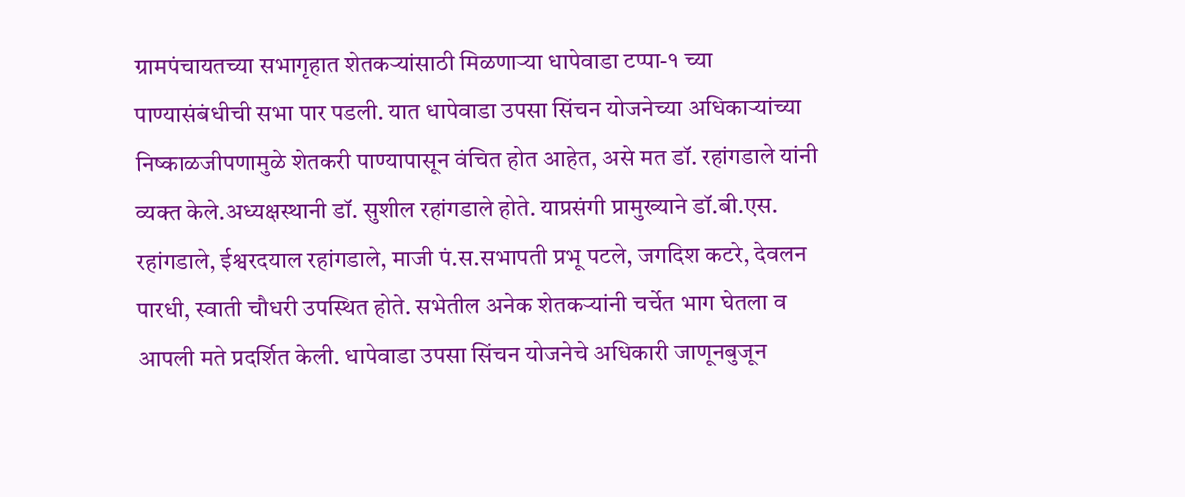ग्रामपंचायतच्या सभागृहात शेतकऱ्यांसाठी मिळणाऱ्या धापेवाडा टप्पा-१ च्या पाण्यासंबंधीची सभा पार पडली. यात धापेवाडा उपसा सिंचन योजनेच्या अधिकाऱ्यांच्या निष्काळजीपणामुळे शेतकरी पाण्यापासून वंचित होत आहेत, असे मत डॉ. रहांगडाले यांनी व्यक्त केले.अध्यक्षस्थानी डॉ. सुशील रहांगडाले होते. याप्रसंगी प्रामुख्याने डॉ.बी.एस. रहांगडाले, ईश्वरदयाल रहांगडाले, माजी पं.स.सभापती प्रभू पटले, जगदिश कटरे, देवलन पारधी, स्वाती चौधरी उपस्थित होते. सभेतील अनेक शेतकऱ्यांनी चर्चेत भाग घेतला व आपली मते प्रदर्शित केली. धापेवाडा उपसा सिंचन योजनेचे अधिकारी जाणूनबुजून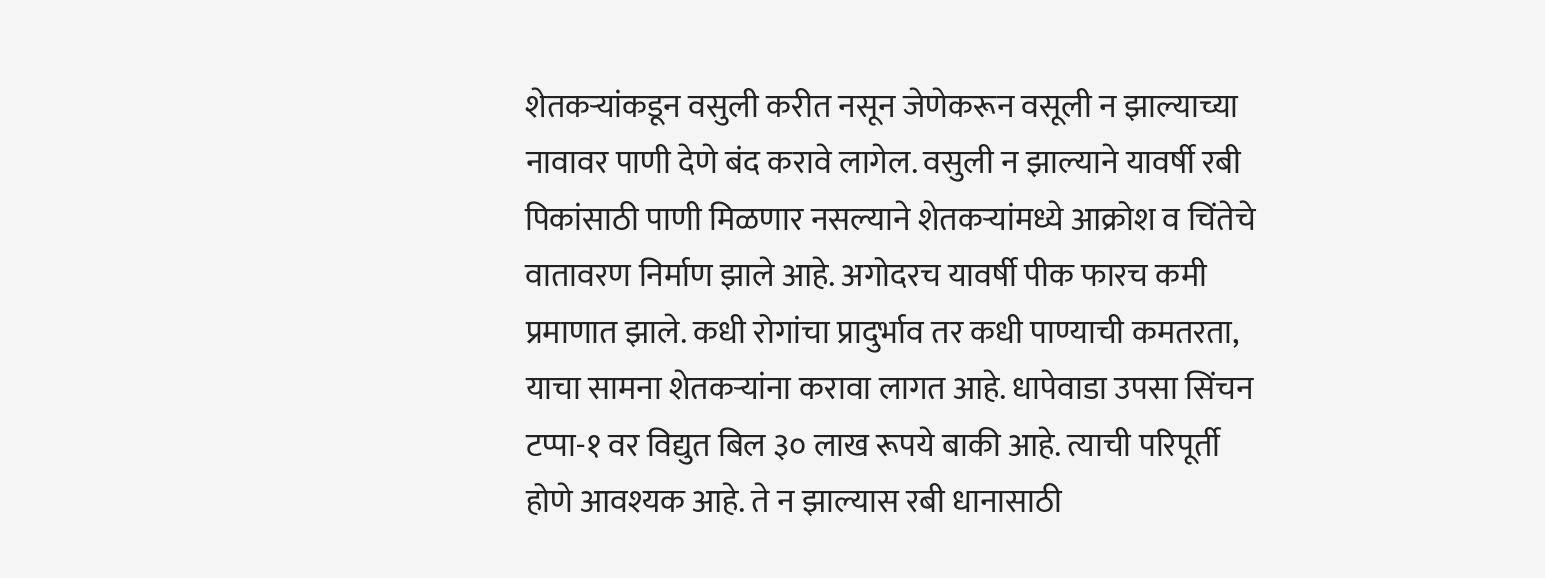शेतकऱ्यांकडून वसुली करीत नसून जेणेकरून वसूली न झाल्याच्या नावावर पाणी देणे बंद करावे लागेल. वसुली न झाल्याने यावर्षी रबी पिकांसाठी पाणी मिळणार नसल्याने शेतकऱ्यांमध्ये आक्रोश व चिंतेचे वातावरण निर्माण झाले आहे. अगोदरच यावर्षी पीक फारच कमी प्रमाणात झाले. कधी रोगांचा प्रादुर्भाव तर कधी पाण्याची कमतरता, याचा सामना शेतकऱ्यांना करावा लागत आहे. धापेवाडा उपसा सिंचन टप्पा-१ वर विद्युत बिल ३० लाख रूपये बाकी आहे. त्याची परिपूर्ती होणे आवश्यक आहे. ते न झाल्यास रबी धानासाठी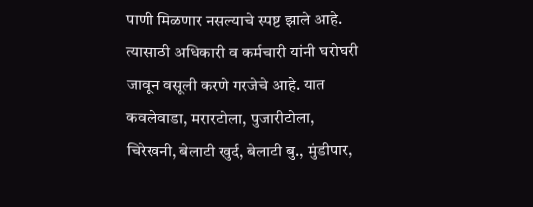पाणी मिळणार नसल्याचे स्पष्ट झाले आहे. त्यासाठी अधिकारी व कर्मचारी यांनी घरोघरी जावून वसूली करणे गरजेचे आहे. यात कवलेवाडा, मरारटोला, पुजारीटोला, चिरेखनी, बेलाटी खुर्द, बेलाटी बु., मुंडीपार,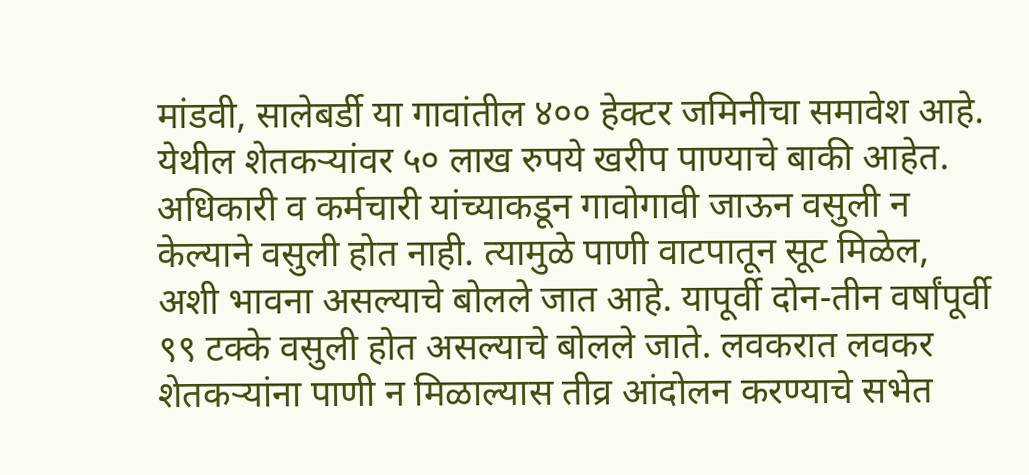मांडवी, सालेबर्डी या गावांतील ४०० हेक्टर जमिनीचा समावेश आहे. येथील शेतकऱ्यांवर ५० लाख रुपये खरीप पाण्याचे बाकी आहेत. अधिकारी व कर्मचारी यांच्याकडून गावोगावी जाऊन वसुली न केल्याने वसुली होत नाही. त्यामुळे पाणी वाटपातून सूट मिळेल, अशी भावना असल्याचे बोलले जात आहे. यापूर्वी दोन-तीन वर्षांपूर्वी ९९ टक्के वसुली होत असल्याचे बोलले जाते. लवकरात लवकर शेतकऱ्यांना पाणी न मिळाल्यास तीव्र आंदोलन करण्याचे सभेत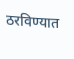ठरविण्यात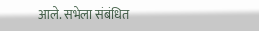आले. सभेला संबंधित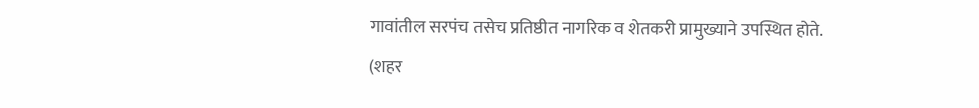गावांतील सरपंच तसेच प्रतिष्ठीत नागरिक व शेतकरी प्रामुख्याने उपस्थित होते. (शहर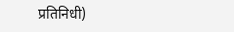प्रतिनिधी)